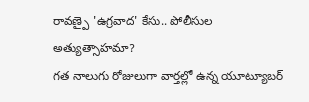రావణ్పై 'ఉగ్రవాద' కేసు.. పోలీసుల అత్యుత్సాహమా?
గత నాలుగు రోజులుగా వార్తల్లో ఉన్న యూట్యూబర్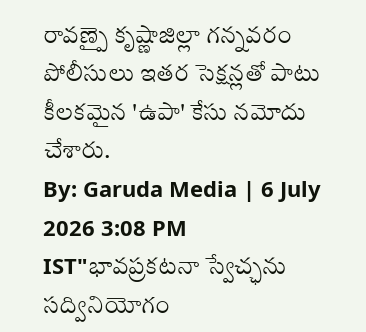రావణ్పై కృష్ణాజిల్లా గన్నవరం పోలీసులు ఇతర సెక్షన్లతో పాటు కీలకమైన 'ఉపా' కేసు నమోదు చేశారు.
By: Garuda Media | 6 July 2026 3:08 PM IST"భావప్రకటనా స్వేచ్ఛను సద్వినియోగం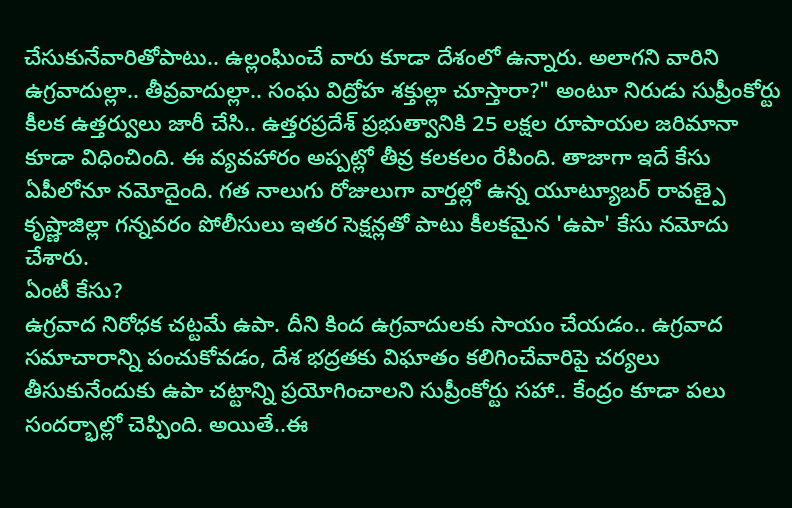చేసుకునేవారితోపాటు.. ఉల్లంఘించే వారు కూడా దేశంలో ఉన్నారు. అలాగని వారిని ఉగ్రవాదుల్లా.. తీవ్రవాదుల్లా.. సంఘ విద్రోహ శక్తుల్లా చూస్తారా?" అంటూ నిరుడు సుప్రీంకోర్టు కీలక ఉత్తర్వులు జారీ చేసి.. ఉత్తరప్రదేశ్ ప్రభుత్వానికి 25 లక్షల రూపాయల జరిమానా కూడా విధించింది. ఈ వ్యవహారం అప్పట్లో తీవ్ర కలకలం రేపింది. తాజాగా ఇదే కేసు ఏపీలోనూ నమోదైంది. గత నాలుగు రోజులుగా వార్తల్లో ఉన్న యూట్యూబర్ రావణ్పై కృష్ణాజిల్లా గన్నవరం పోలీసులు ఇతర సెక్షన్లతో పాటు కీలకమైన 'ఉపా' కేసు నమోదు చేశారు.
ఏంటీ కేసు?
ఉగ్రవాద నిరోధక చట్టమే ఉపా. దీని కింద ఉగ్రవాదులకు సాయం చేయడం.. ఉగ్రవాద సమాచారాన్ని పంచుకోవడం, దేశ భద్రతకు విఘాతం కలిగించేవారిపై చర్యలు తీసుకునేందుకు ఉపా చట్టాన్ని ప్రయోగించాలని సుప్రీంకోర్టు సహా.. కేంద్రం కూడా పలు సందర్భాల్లో చెప్పింది. అయితే..ఈ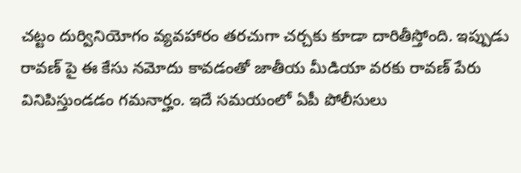చట్టం దుర్వినియోగం వ్యవహారం తరచుగా చర్చకు కూడా దారితీస్తోంది. ఇప్పుడు రావణ్ పై ఈ కేసు నమోదు కావడంతో జాతీయ మీడియా వరకు రావణ్ పేరు వినిపిస్తుండడం గమనార్హం. ఇదే సమయంలో ఏపీ పోలీసులు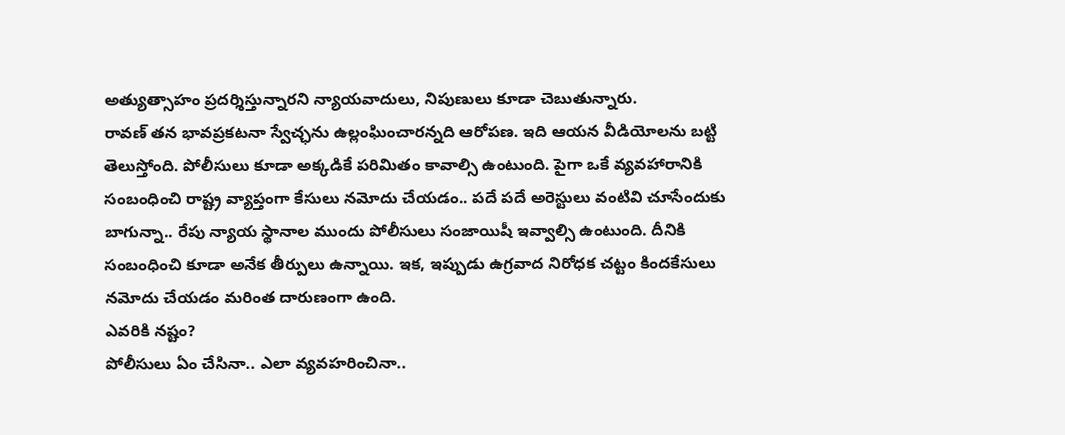అత్యుత్సాహం ప్రదర్శిస్తున్నారని న్యాయవాదులు, నిపుణులు కూడా చెబుతున్నారు.
రావణ్ తన భావప్రకటనా స్వేచ్ఛను ఉల్లంఘించారన్నది ఆరోపణ. ఇది ఆయన వీడియోలను బట్టి తెలుస్తోంది. పోలీసులు కూడా అక్కడికే పరిమితం కావాల్సి ఉంటుంది. పైగా ఒకే వ్యవహారానికి సంబంధించి రాష్ట్ర వ్యాప్తంగా కేసులు నమోదు చేయడం.. పదే పదే అరెస్టులు వంటివి చూసేందుకు బాగున్నా.. రేపు న్యాయ స్థానాల ముందు పోలీసులు సంజాయిషీ ఇవ్వాల్సి ఉంటుంది. దీనికి సంబంధించి కూడా అనేక తీర్పులు ఉన్నాయి. ఇక, ఇప్పుడు ఉగ్రవాద నిరోధక చట్టం కిందకేసులు నమోదు చేయడం మరింత దారుణంగా ఉంది.
ఎవరికి నష్టం?
పోలీసులు ఏం చేసినా.. ఎలా వ్యవహరించినా..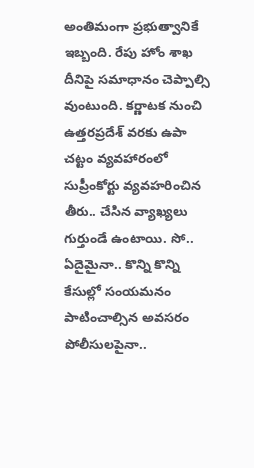అంతిమంగా ప్రభుత్వానికే ఇబ్బంది. రేపు హోం శాఖ దీనిపై సమాధానం చెప్పాల్సి వుంటుంది. కర్ణాటక నుంచి ఉత్తరప్రదేశ్ వరకు ఉపా చట్టం వ్యవహారంలో సుప్రీంకోర్టు వ్యవహరించిన తీరు.. చేసిన వ్యాఖ్యలు గుర్తుండే ఉంటాయి. సో.. ఏదైమైనా.. కొన్ని కొన్ని కేసుల్లో సంయమనం పాటించాల్సిన అవసరం పోలీసులపైనా..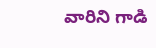వారిని గాడి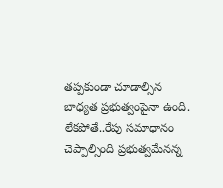తప్పకుండా చూడాల్సిన బాధ్యత ప్రభుత్వంపైనా ఉంది. లేకపోతే..రేపు సమాధానం చెప్పాల్సింది ప్రభుత్వమేనన్న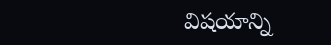విషయాన్ని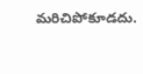మరిచిపోకూడదు.